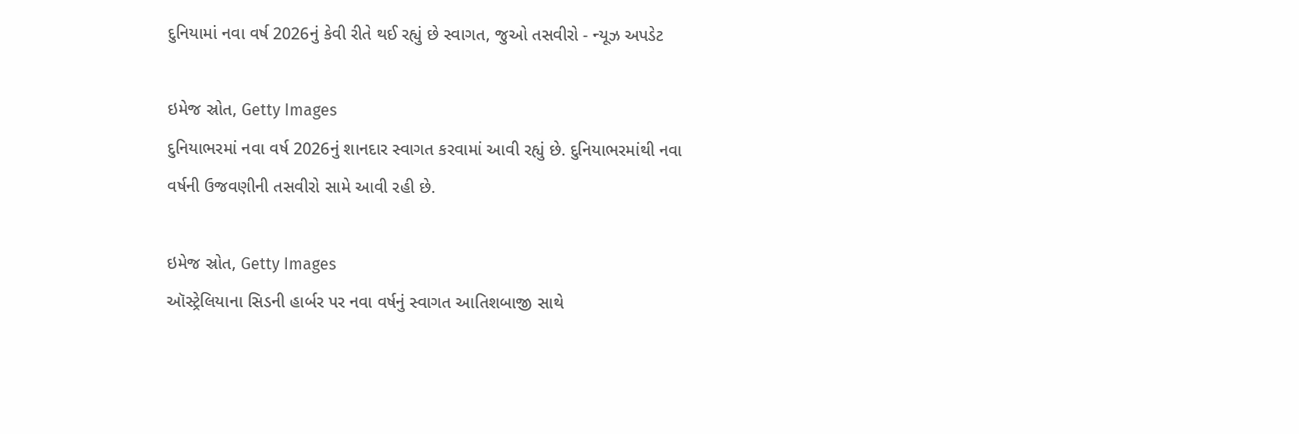દુનિયામાં નવા વર્ષ 2026નું કેવી રીતે થઈ રહ્યું છે સ્વાગત, જુઓ તસવીરો - ન્યૂઝ અપડેટ

ઇમેજ સ્રોત, Getty Images
દુનિયાભરમાં નવા વર્ષ 2026નું શાનદાર સ્વાગત કરવામાં આવી રહ્યું છે. દુનિયાભરમાંથી નવા વર્ષની ઉજવણીની તસવીરો સામે આવી રહી છે.

ઇમેજ સ્રોત, Getty Images
ઑસ્ટ્રેલિયાના સિડની હાર્બર પર નવા વર્ષનું સ્વાગત આતિશબાજી સાથે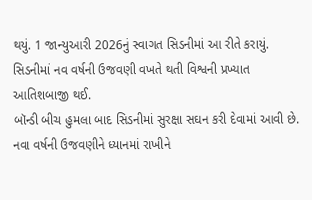થયું. 1 જાન્યુઆરી 2026નું સ્વાગત સિડનીમાં આ રીતે કરાયું.
સિડનીમાં નવ વર્ષની ઉજવણી વખતે થતી વિશ્વની પ્રખ્યાત આતિશબાજી થઈ.
બૉન્ડી બીચ હુમલા બાદ સિડનીમાં સુરક્ષા સઘન કરી દેવામાં આવી છે. નવા વર્ષની ઉજવણીને ધ્યાનમાં રાખીને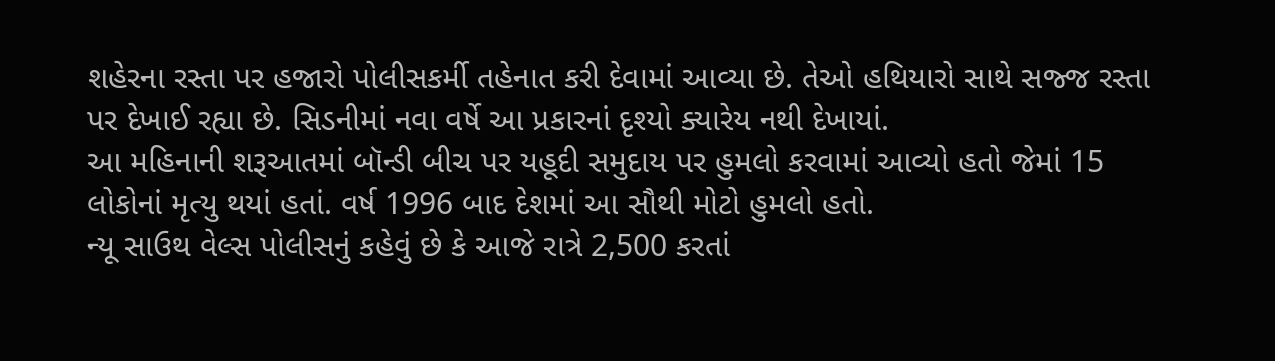શહેરના રસ્તા પર હજારો પોલીસકર્મી તહેનાત કરી દેવામાં આવ્યા છે. તેઓ હથિયારો સાથે સજ્જ રસ્તા પર દેખાઈ રહ્યા છે. સિડનીમાં નવા વર્ષે આ પ્રકારનાં દૃશ્યો ક્યારેય નથી દેખાયાં.
આ મહિનાની શરૂઆતમાં બૉન્ડી બીચ પર યહૂદી સમુદાય પર હુમલો કરવામાં આવ્યો હતો જેમાં 15 લોકોનાં મૃત્યુ થયાં હતાં. વર્ષ 1996 બાદ દેશમાં આ સૌથી મોટો હુમલો હતો.
ન્યૂ સાઉથ વેલ્સ પોલીસનું કહેવું છે કે આજે રાત્રે 2,500 કરતાં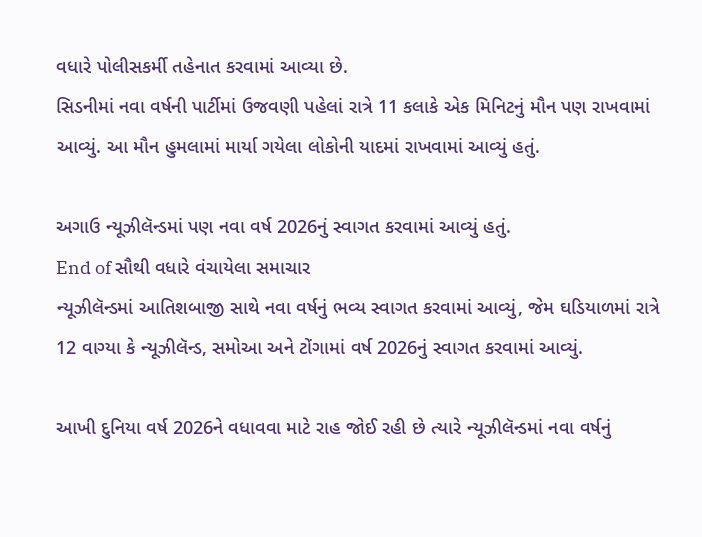વધારે પોલીસકર્મી તહેનાત કરવામાં આવ્યા છે.
સિડનીમાં નવા વર્ષની પાર્ટીમાં ઉજવણી પહેલાં રાત્રે 11 કલાકે એક મિનિટનું મૌન પણ રાખવામાં આવ્યું. આ મૌન હુમલામાં માર્યા ગયેલા લોકોની યાદમાં રાખવામાં આવ્યું હતું.

અગાઉ ન્યૂઝીલૅન્ડમાં પણ નવા વર્ષ 2026નું સ્વાગત કરવામાં આવ્યું હતું.
End of સૌથી વધારે વંચાયેલા સમાચાર
ન્યૂઝીલૅન્ડમાં આતિશબાજી સાથે નવા વર્ષનું ભવ્ય સ્વાગત કરવામાં આવ્યું, જેમ ઘડિયાળમાં રાત્રે 12 વાગ્યા કે ન્યૂઝીલૅન્ડ, સમોઆ અને ટોંગામાં વર્ષ 2026નું સ્વાગત કરવામાં આવ્યું.

આખી દુનિયા વર્ષ 2026ને વધાવવા માટે રાહ જોઈ રહી છે ત્યારે ન્યૂઝીલૅન્ડમાં નવા વર્ષનું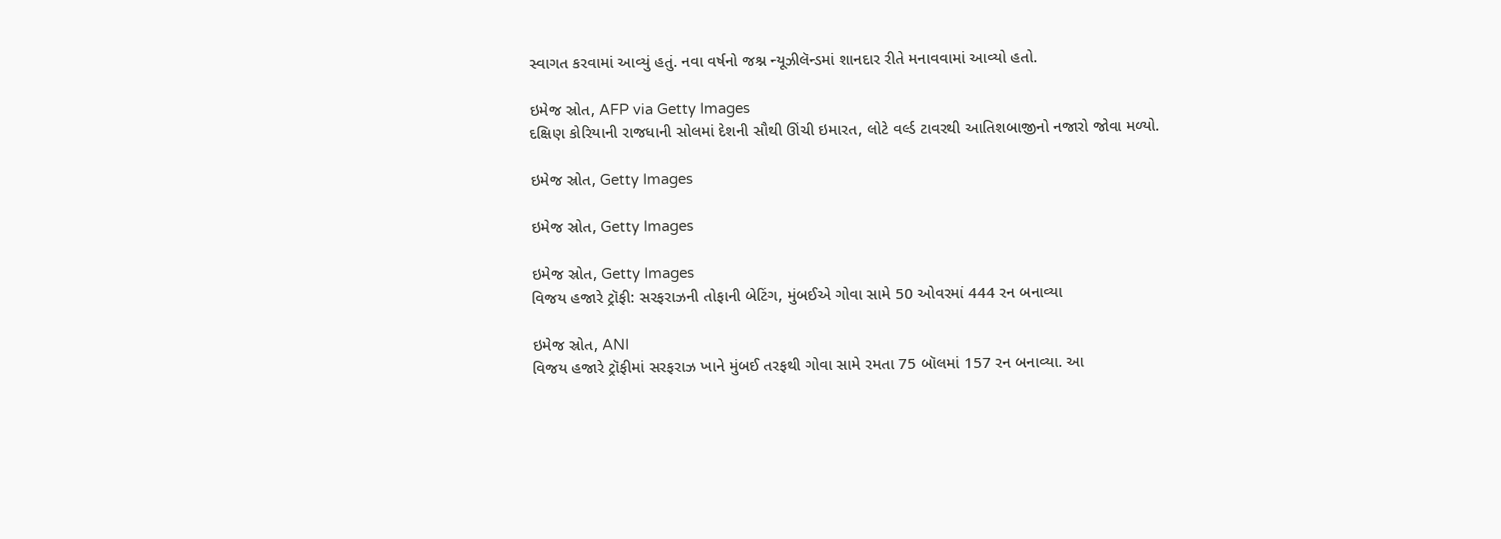સ્વાગત કરવામાં આવ્યું હતું. નવા વર્ષનો જશ્ન ન્યૂઝીલૅન્ડમાં શાનદાર રીતે મનાવવામાં આવ્યો હતો.

ઇમેજ સ્રોત, AFP via Getty Images
દક્ષિણ કોરિયાની રાજધાની સોલમાં દેશની સૌથી ઊંચી ઇમારત, લોટે વર્લ્ડ ટાવરથી આતિશબાજીનો નજારો જોવા મળ્યો.

ઇમેજ સ્રોત, Getty Images

ઇમેજ સ્રોત, Getty Images

ઇમેજ સ્રોત, Getty Images
વિજય હજારે ટ્રૉફી: સરફરાઝની તોફાની બેટિંગ, મુંબઈએ ગોવા સામે 50 ઓવરમાં 444 રન બનાવ્યા

ઇમેજ સ્રોત, ANI
વિજય હજારે ટ્રૉફીમાં સરફરાઝ ખાને મુંબઈ તરફથી ગોવા સામે રમતા 75 બૉલમાં 157 રન બનાવ્યા. આ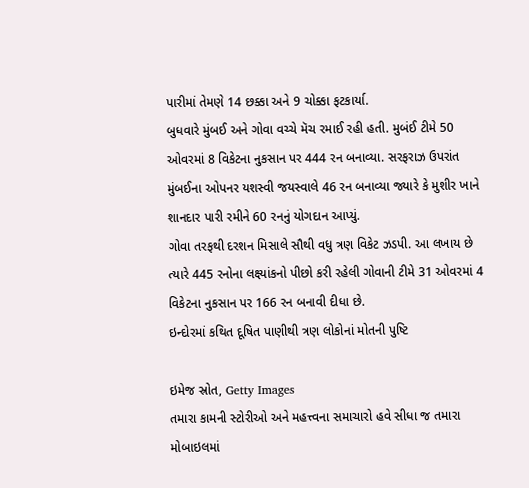પારીમાં તેમણે 14 છક્કા અને 9 ચોક્કા ફટકાર્યા.
બુધવારે મુંબઈ અને ગોવા વચ્ચે મૅચ રમાઈ રહી હતી. મુબંઈ ટીમે 50 ઓવરમાં 8 વિકેટના નુકસાન પર 444 રન બનાવ્યા. સરફરાઝ ઉપરાંત મુંબઈના ઓપનર યશસ્વી જયસ્વાલે 46 રન બનાવ્યા જ્યારે કે મુશીર ખાને શાનદાર પારી રમીને 60 રનનું યોગદાન આપ્યું.
ગોવા તરફથી દરશન મિસાલે સૌથી વધુ ત્રણ વિકેટ ઝડપી. આ લખાય છે ત્યારે 445 રનોના લક્ષ્યાંકનો પીછો કરી રહેલી ગોવાની ટીમે 31 ઓવરમાં 4 વિકેટના નુકસાન પર 166 રન બનાવી દીધા છે.
ઇન્દોરમાં કથિત દૂષિત પાણીથી ત્રણ લોકોનાં મોતની પુષ્ટિ

ઇમેજ સ્રોત, Getty Images
તમારા કામની સ્ટોરીઓ અને મહત્ત્વના સમાચારો હવે સીધા જ તમારા મોબાઇલમાં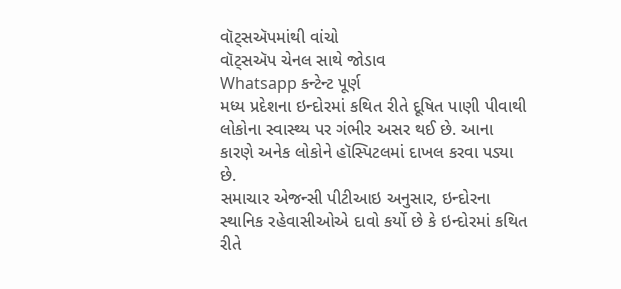વૉટ્સઍપમાંથી વાંચો
વૉટ્સઍપ ચેનલ સાથે જોડાવ
Whatsapp કન્ટેન્ટ પૂર્ણ
મધ્ય પ્રદેશના ઇન્દોરમાં કથિત રીતે દૂષિત પાણી પીવાથી લોકોના સ્વાસ્થ્ય પર ગંભીર અસર થઈ છે. આના કારણે અનેક લોકોને હૉસ્પિટલમાં દાખલ કરવા પડ્યા છે.
સમાચાર એજન્સી પીટીઆઇ અનુસાર, ઇન્દોરના સ્થાનિક રહેવાસીઓએ દાવો કર્યો છે કે ઇન્દોરમાં કથિત રીતે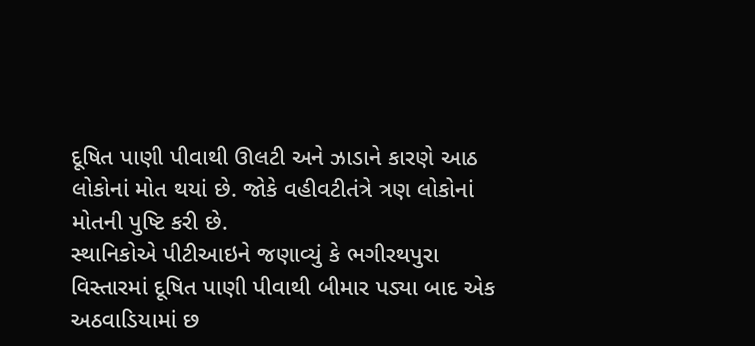દૂષિત પાણી પીવાથી ઊલટી અને ઝાડાને કારણે આઠ લોકોનાં મોત થયાં છે. જોકે વહીવટીતંત્રે ત્રણ લોકોનાં મોતની પુષ્ટિ કરી છે.
સ્થાનિકોએ પીટીઆઇને જણાવ્યું કે ભગીરથપુરા વિસ્તારમાં દૂષિત પાણી પીવાથી બીમાર પડ્યા બાદ એક અઠવાડિયામાં છ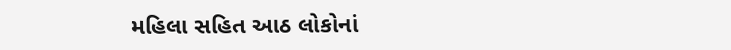મહિલા સહિત આઠ લોકોનાં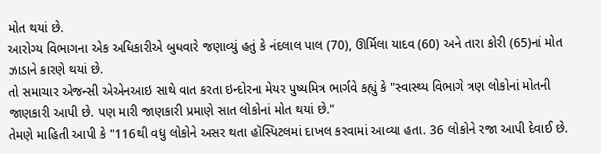મોત થયાં છે.
આરોગ્ય વિભાગના એક અધિકારીએ બુધવારે જણાવ્યું હતું કે નંદલાલ પાલ (70), ઊર્મિલા યાદવ (60) અને તારા કોરી (65)નાં મોત ઝાડાને કારણે થયાં છે.
તો સમાચાર એજન્સી એએનઆઇ સાથે વાત કરતા ઇન્દોરના મેયર પુષ્યમિત્ર ભાર્ગવે કહ્યું કે "સ્વાસ્થ્ય વિભાગે ત્રણ લોકોનાં મોતની જાણકારી આપી છે. પણ મારી જાણકારી પ્રમાણે સાત લોકોનાં મોત થયાં છે."
તેમણે માહિતી આપી કે "116થી વધુ લોકોને અસર થતા હૉસ્પિટલમાં દાખલ કરવામાં આવ્યા હતા. 36 લોકોને રજા આપી દેવાઈ છે.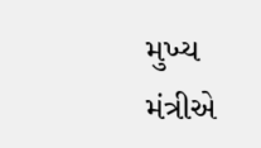મુખ્ય મંત્રીએ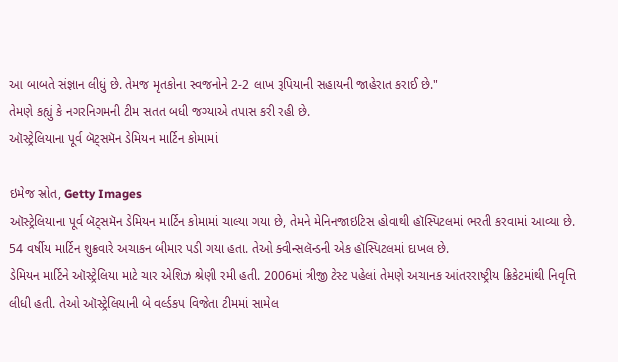આ બાબતે સંજ્ઞાન લીધું છે. તેમજ મૃતકોના સ્વજનોને 2-2 લાખ રૂપિયાની સહાયની જાહેરાત કરાઈ છે."
તેમણે કહ્યું કે નગરનિગમની ટીમ સતત બધી જગ્યાએ તપાસ કરી રહી છે.
ઑસ્ટ્રેલિયાના પૂર્વ બૅટ્સમૅન ડેમિયન માર્ટિન કોમામાં

ઇમેજ સ્રોત, Getty Images
ઑસ્ટ્રેલિયાના પૂર્વ બૅટ્સમૅન ડેમિયન માર્ટિન કોમામાં ચાલ્યા ગયા છે, તેમને મેનિનજાઇટિસ હોવાથી હૉસ્પિટલમાં ભરતી કરવામાં આવ્યા છે.
54 વર્ષીય માર્ટિન શુક્રવારે અચાકન બીમાર પડી ગયા હતા. તેઓ ક્વીન્સલૅન્ડની એક હૉસ્પિટલમાં દાખલ છે.
ડેમિયન માર્ટિને ઑસ્ટ્રેલિયા માટે ચાર એશિઝ શ્રેણી રમી હતી. 2006માં ત્રીજી ટેસ્ટ પહેલાં તેમણે અચાનક આંતરરાષ્ટ્રીય ક્રિકેટમાંથી નિવૃત્તિ લીધી હતી. તેઓ ઑસ્ટ્રેલિયાની બે વર્લ્ડકપ વિજેતા ટીમમાં સામેલ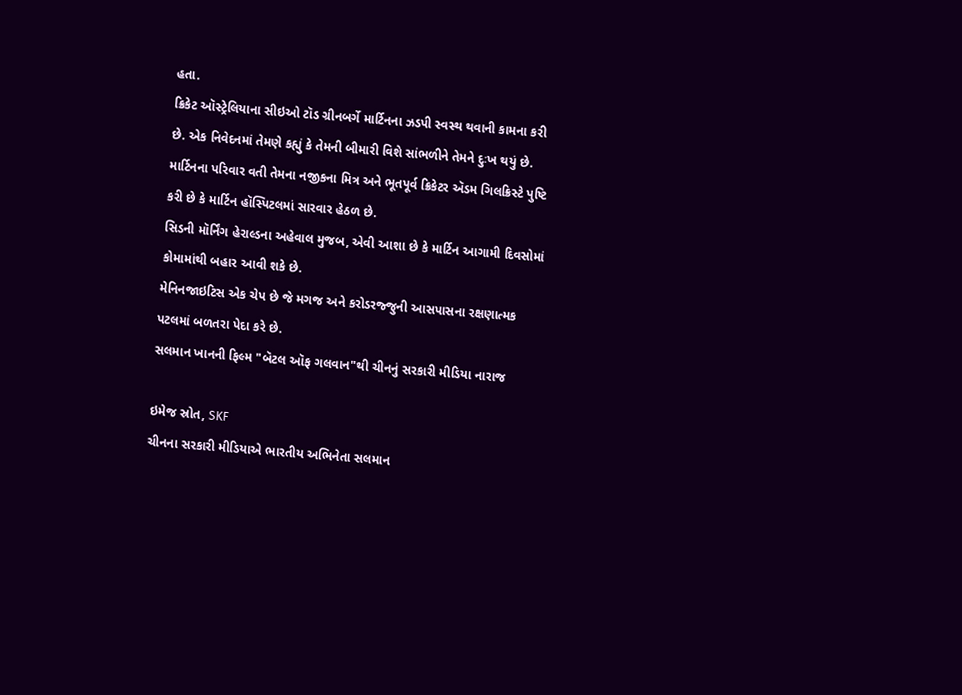હતા.
ક્રિકેટ ઑસ્ટ્રેલિયાના સીઇઓ ટૉડ ગ્રીનબર્ગે માર્ટિનના ઝડપી સ્વસ્થ થવાની કામના કરી છે. એક નિવેદનમાં તેમણે કહ્યું કે તેમની બીમારી વિશે સાંભળીને તેમને દુઃખ થયું છે.
માર્ટિનના પરિવાર વતી તેમના નજીકના મિત્ર અને ભૂતપૂર્વ ક્રિકેટર ઍડમ ગિલક્રિસ્ટે પુષ્ટિ કરી છે કે માર્ટિન હૉસ્પિટલમાં સારવાર હેઠળ છે.
સિડની મૉર્નિંગ હેરાલ્ડના અહેવાલ મુજબ, એવી આશા છે કે માર્ટિન આગામી દિવસોમાં કોમામાંથી બહાર આવી શકે છે.
મેનિનજાઇટિસ એક ચેપ છે જે મગજ અને કરોડરજ્જુની આસપાસના રક્ષણાત્મક પટલમાં બળતરા પેદા કરે છે.
સલમાન ખાનની ફિલ્મ "બૅટલ ઑફ ગલવાન"થી ચીનનું સરકારી મીડિયા નારાજ

ઇમેજ સ્રોત, SKF
ચીનના સરકારી મીડિયાએ ભારતીય અભિનેતા સલમાન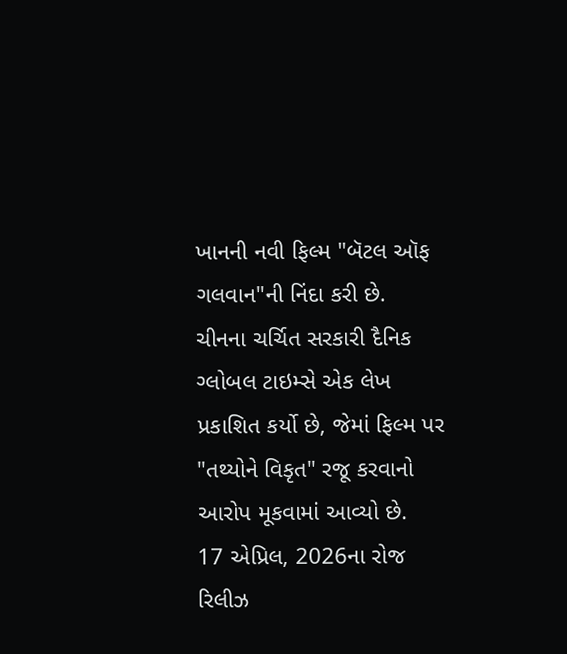ખાનની નવી ફિલ્મ "બૅટલ ઑફ ગલવાન"ની નિંદા કરી છે.
ચીનના ચર્ચિત સરકારી દૈનિક ગ્લોબલ ટાઇમ્સે એક લેખ પ્રકાશિત કર્યો છે, જેમાં ફિલ્મ પર "તથ્યોને વિકૃત" રજૂ કરવાનો આરોપ મૂકવામાં આવ્યો છે.
17 એપ્રિલ, 2026ના રોજ રિલીઝ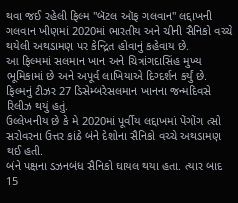થવા જઈ રહેલી ફિલ્મ "બૅટલ ઑફ ગલવાન" લદ્દાખની ગલવાન ખીણમાં 2020માં ભારતીય અને ચીની સૈનિકો વચ્ચે થયેલી અથડામણ પર કેન્દ્રિત હોવાનું કહેવાય છે.
આ ફિલ્મમાં સલમાન ખાન અને ચિત્રાંગદાસિંહ મુખ્ય ભૂમિકામાં છે અને અપૂર્વ લાખિયાએ દિગ્દર્શન કર્યું છે.
ફિલ્મનું ટીઝર 27 ડિસેમ્બરેસલમાન ખાનના જન્મદિવસે રિલીઝ થયું હતું.
ઉલ્લેખનીય છે કે મે 2020માં પૂર્વીય લદ્દાખમાં પેંગોંગ ત્સો સરોવરના ઉત્તર કાંઠે બંને દેશોના સૈનિકો વચ્ચે અથડામણ થઈ હતી.
બંને પક્ષના ડઝનબંધ સૈનિકો ઘાયલ થયા હતા. ત્યાર બાદ 15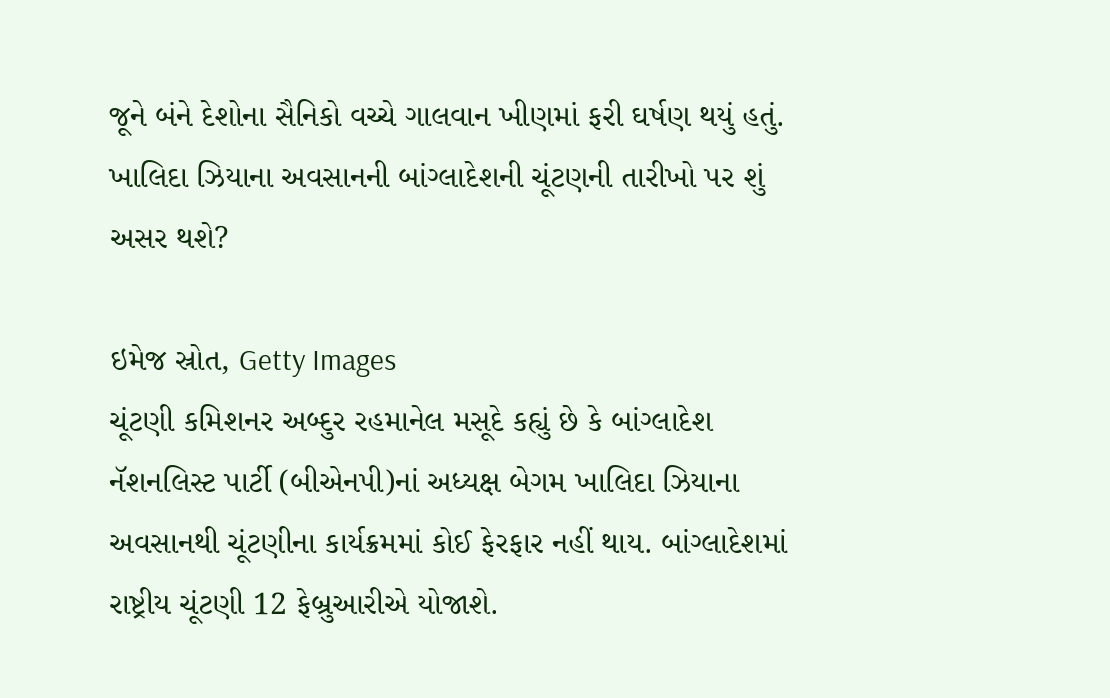જૂને બંને દેશોના સૈનિકો વચ્ચે ગાલવાન ખીણમાં ફરી ઘર્ષણ થયું હતું.
ખાલિદા ઝિયાના અવસાનની બાંગ્લાદેશની ચૂંટણની તારીખો પર શું અસર થશે?

ઇમેજ સ્રોત, Getty Images
ચૂંટણી કમિશનર અબ્દુર રહમાનેલ મસૂદે કહ્યું છે કે બાંગ્લાદેશ નૅશનલિસ્ટ પાર્ટી (બીએનપી)નાં અધ્યક્ષ બેગમ ખાલિદા ઝિયાના અવસાનથી ચૂંટણીના કાર્યક્રમમાં કોઈ ફેરફાર નહીં થાય. બાંગ્લાદેશમાં રાષ્ટ્રીય ચૂંટણી 12 ફેબ્રુઆરીએ યોજાશે.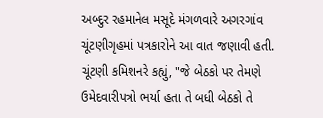અબ્દુર રહમાનેલ મસૂદે મંગળવારે અગરગાંવ ચૂંટણીગૃહમાં પત્રકારોને આ વાત જણાવી હતી.
ચૂંટણી કમિશનરે કહ્યું, "જે બેઠકો પર તેમણે ઉમેદવારીપત્રો ભર્યા હતા તે બધી બેઠકો તે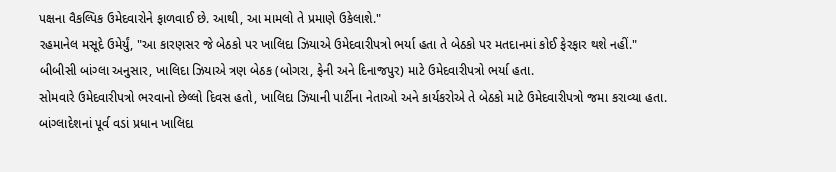પક્ષના વૈકલ્પિક ઉમેદવારોને ફાળવાઈ છે. આથી, આ મામલો તે પ્રમાણે ઉકેલાશે."
રહમાનેલ મસૂદે ઉમેર્યું, "આ કારણસર જે બેઠકો પર ખાલિદા ઝિયાએ ઉમેદવારીપત્રો ભર્યા હતા તે બેઠકો પર મતદાનમાં કોઈ ફેરફાર થશે નહીં."
બીબીસી બાંગ્લા અનુસાર, ખાલિદા ઝિયાએ ત્રણ બેઠક (બોગરા, ફેની અને દિનાજપુર) માટે ઉમેદવારીપત્રો ભર્યા હતા.
સોમવારે ઉમેદવારીપત્રો ભરવાનો છેલ્લો દિવસ હતો, ખાલિદા ઝિયાની પાર્ટીના નેતાઓ અને કાર્યકરોએ તે બેઠકો માટે ઉમેદવારીપત્રો જમા કરાવ્યા હતા.
બાંગ્લાદેશનાં પૂર્વ વડાં પ્રધાન ખાલિદા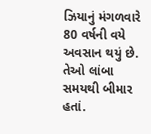ઝિયાનું મંગળવારે 80 વર્ષની વયે અવસાન થયું છે. તેઓ લાંબા સમયથી બીમાર હતાં.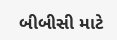બીબીસી માટે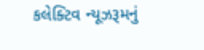કલેક્ટિવ ન્યૂઝરૂમનું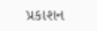પ્રકાશન